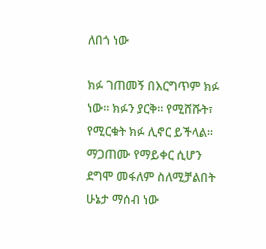ለበጎ ነው

ክፉ ገጠመኝ በእርግጥም ክፉ ነው። ክፉን ያርቅ። የሚሸሹት፣ የሚርቁት ክፉ ሊኖር ይችላል። ማጋጠሙ የማይቀር ሲሆን ደግሞ መፋለም ስለሚቻልበት ሁኔታ ማሰብ ነው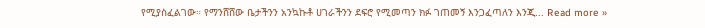የሚያስፈልገው። የማንሸሸው ቤታችንን አንኳኩቶ ሀገራችንን ደፍሮ የሚመጣን ክፉ ገጠመኝ እንጋፈጣለን እንጂ... Read more »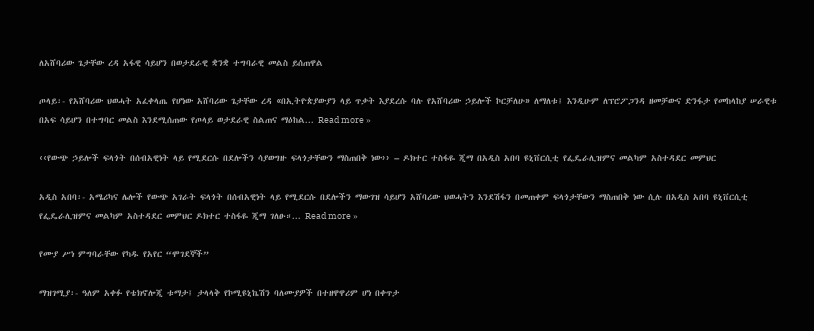ለአሸባሪው ጌታቸው ረዳ አፋዊ ሳይሆን በወታደራዊ ቋንቋ ተግባራዊ መልስ ይሰጠዋል

ጦላይ፡- የአሸባሪው ህወሓት አፈቀላጤ የሆነው አሸባሪው ጌታቸው ረዳ «በኢትዮጵያውያን ላይ ጥቃት እያደረሱ ባሉ የአሸባሪው ኃይሎች ኮርቻለሁ» ለማለቱ፤ እንዲሁም ለፕሮፖጋንዳ ዘመቻውና ድንፋታ የመከላከያ ሠራዊቱ በአፍ ሳይሆን በተግባር መልስ እንደሚሰጠው የጦላይ ወታደራዊ ስልጠና ማዕከል... Read more »

‹‹የውጭ ኃይሎች ፍላጎት በሰብአዊነት ላይ የሚደርሱ በደሎችን ሳያወግዙ ፍላጎታቸውን ማስጠበቅ ነው›› – ዶክተር ተስፋዬ ጂማ በአዲስ አበባ ዩኒቨርሲቲ የፌዴራሊዝምና መልካም አስተዳደር መምህር

አዲስ አበባ፡- አሜሪካና ሌሎች የውጭ አገራት ፍላጎት በሰብአዊነት ላይ የሚደርሱ በደሎችን ማውገዝ ሳይሆን አሸባሪው ህወሓትን እንደሽፋን በመጠቀም ፍላጎታቸውን ማስጠበቅ ነው ሲሉ በአዲስ አበባ ዩኒቨርሲቲ የፌዴራሊዝምና መልካም አስተዳደር መምህር ዶክተር ተስፋዬ ጂማ ገለፁ።... Read more »

የሙያ ሥነ ምግባራቸው የካዱ የአየር “ሞገደኞች”

ማዝገሚያ፡- ዓለም አቀፉ የቴክኖሎጂ ቱማታ፤ ታላላቅ የኮሚዩኒኬሽን ባለሙያዎች በተዘዋዋሪም ሆነ በቀጥታ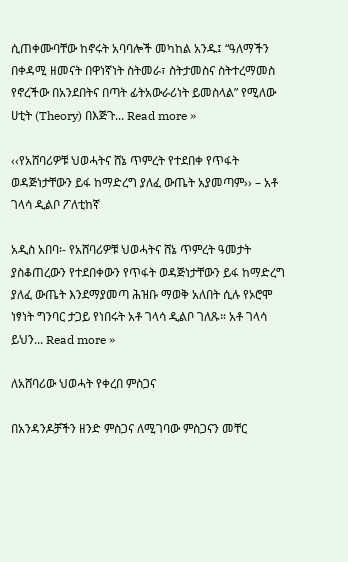ሲጠቀሙባቸው ከኖሩት አባባሎች መካከል አንዱ፤ “ዓለማችን በቀዳሚ ዘመናት በዋነኛነት ስትመራ፣ ስትታመስና ስትተረማመስ የኖረችው በአንደበትና በጣት ፊትአውራሪነት ይመስላል” የሚለው ሀቲት (Theory) በእጅጉ... Read more »

‹‹የአሸባሪዎቹ ህወሓትና ሸኔ ጥምረት የተደበቀ የጥፋት ወዳጅነታቸውን ይፋ ከማድረግ ያለፈ ውጤት አያመጣም›› – አቶ ገላሳ ዲልቦ ፖለቲከኛ

አዲስ አበባ፡- የአሸባሪዎቹ ህወሓትና ሸኔ ጥምረት ዓመታት ያስቆጠረውን የተደበቀውን የጥፋት ወዳጅነታቸውን ይፋ ከማድረግ ያለፈ ውጤት እንደማያመጣ ሕዝቡ ማወቅ አለበት ሲሉ የኦሮሞ ነፃነት ግንባር ታጋይ የነበሩት አቶ ገላሳ ዲልቦ ገለጹ። አቶ ገላሳ ይህን... Read more »

ለአሸባሪው ህወሓት የቀረበ ምስጋና

በአንዳንዶቻችን ዘንድ ምስጋና ለሚገባው ምስጋናን መቸር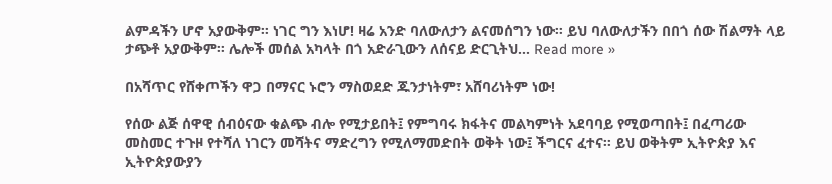ልምዳችን ሆኖ አያውቅም፡፡ ነገር ግን እነሆ! ዛሬ አንድ ባለውለታን ልናመሰግን ነው፡፡ ይህ ባለውለታችን በበጎ ሰው ሽልማት ላይ ታጭቶ አያውቅም፡፡ ሌሎች መሰል አካላት በጎ አድራጊውን ለሰናይ ድርጊትህ... Read more »

በአሻጥር የሸቀጦችን ዋጋ በማናር ኑሮን ማስወደድ ጁንታነትም፣ አሸባሪነትም ነው!

የሰው ልጅ ሰዋዊ ሰብዕናው ቁልጭ ብሎ የሚታይበት፤ የምግባሩ ክፋትና መልካምነት አደባባይ የሚወጣበት፤ በፈጣሪው መስመር ተጉዞ የተሻለ ነገርን መሻትና ማድረግን የሚለማመድበት ወቅት ነው፤ ችግርና ፈተና፡፡ ይህ ወቅትም ኢትዮጵያ እና ኢትዮጵያውያን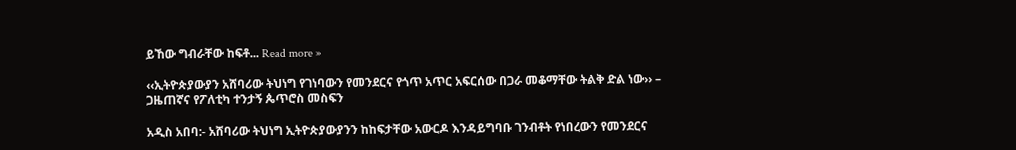ይኸው ግብራቸው ከፍቶ... Read more »

‹‹ኢትዮጵያውያን አሸባሪው ትህነግ የገነባውን የመንደርና የጎጥ አጥር አፍርሰው በጋራ መቆማቸው ትልቅ ድል ነው›› – ጋዜጠኛና የፖለቲካ ተንታኝ ጴጥሮስ መስፍን

አዲስ አበባ:- አሸባሪው ትህነግ ኢትዮጵያውያንን ከከፍታቸው አውርዶ እንዳይግባቡ ገንብቶት የነበረውን የመንደርና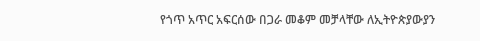የጎጥ አጥር አፍርሰው በጋራ መቆም መቻላቸው ለኢትዮጵያውያን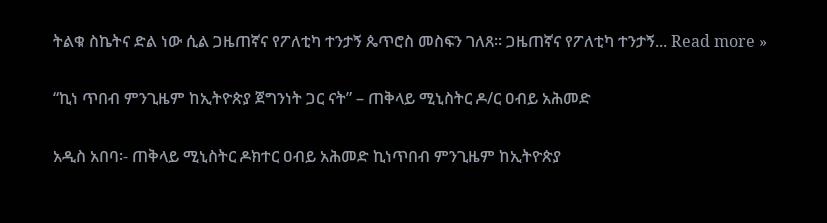ትልቁ ስኬትና ድል ነው ሲል ጋዜጠኛና የፖለቲካ ተንታኝ ጴጥሮስ መስፍን ገለጸ። ጋዜጠኛና የፖለቲካ ተንታኝ... Read more »

“ኪነ ጥበብ ምንጊዜም ከኢትዮጵያ ጀግንነት ጋር ናት” – ጠቅላይ ሚኒስትር ዶ/ር ዐብይ አሕመድ

አዲስ አበባ፡- ጠቅላይ ሚኒስትር ዶክተር ዐብይ አሕመድ ኪነጥበብ ምንጊዜም ከኢትዮጵያ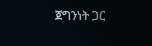ጀግንነት ጋር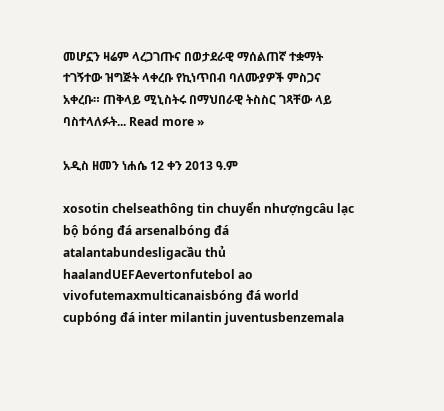መሆኗን ዛሬም ላረጋገጡና በወታደራዊ ማሰልጠኛ ተቋማት ተገኝተው ዝግጅት ላቀረቡ የኪነጥበብ ባለሙያዎች ምስጋና አቀረቡ። ጠቅላይ ሚኒስትሩ በማህበራዊ ትስስር ገጻቸው ላይ ባስተላለፉት... Read more »

አዲስ ዘመን ነሐሴ 12 ቀን 2013 ዓ.ም

xosotin chelseathông tin chuyển nhượngcâu lạc bộ bóng đá arsenalbóng đá atalantabundesligacầu thủ haalandUEFAevertonfutebol ao vivofutemaxmulticanaisbóng đá world cupbóng đá inter milantin juventusbenzemala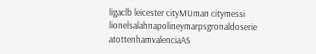ligaclb leicester cityMUman citymessi lionelsalahnapolineymarpsgronaldoserie atottenhamvalenciaAS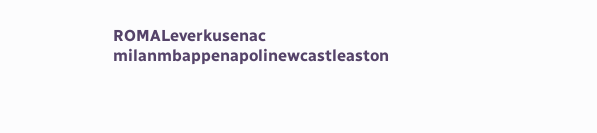ROMALeverkusenac milanmbappenapolinewcastleaston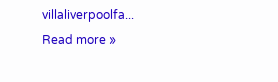villaliverpoolfa... Read more »